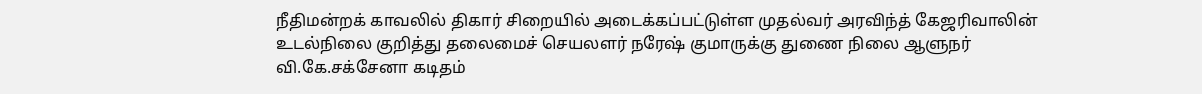நீதிமன்றக் காவலில் திகார் சிறையில் அடைக்கப்பட்டுள்ள முதல்வர் அரவிந்த் கேஜரிவாலின் உடல்நிலை குறித்து தலைமைச் செயலளர் நரேஷ் குமாருக்கு துணை நிலை ஆளுநர் வி.கே.சக்சேனா கடிதம்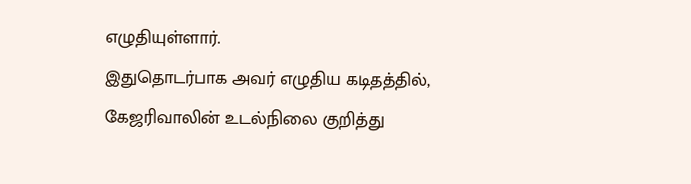எழுதியுள்ளார்.
இதுதொடர்பாக அவர் எழுதிய கடிதத்தில்,
கேஜரிவாலின் உடல்நிலை குறித்து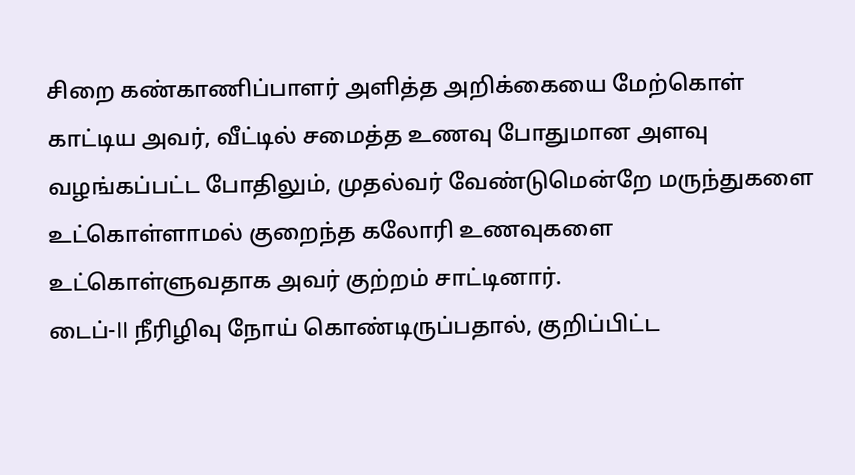சிறை கண்காணிப்பாளர் அளித்த அறிக்கையை மேற்கொள் காட்டிய அவர், வீட்டில் சமைத்த உணவு போதுமான அளவு வழங்கப்பட்ட போதிலும், முதல்வர் வேண்டுமென்றே மருந்துகளை உட்கொள்ளாமல் குறைந்த கலோரி உணவுகளை உட்கொள்ளுவதாக அவர் குற்றம் சாட்டினார்.
டைப்-II நீரிழிவு நோய் கொண்டிருப்பதால், குறிப்பிட்ட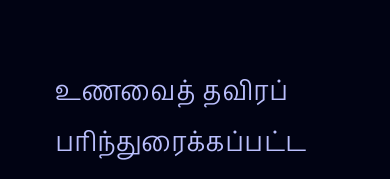உணவைத் தவிரப் பரிந்துரைக்கப்பட்ட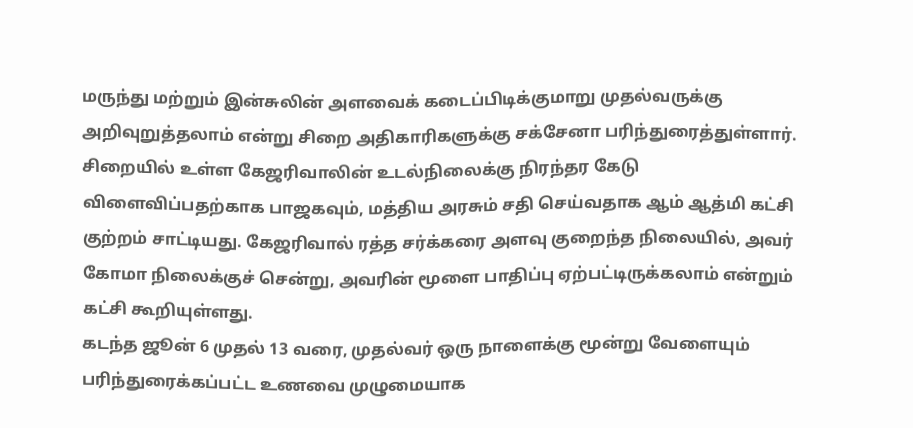மருந்து மற்றும் இன்சுலின் அளவைக் கடைப்பிடிக்குமாறு முதல்வருக்கு அறிவுறுத்தலாம் என்று சிறை அதிகாரிகளுக்கு சக்சேனா பரிந்துரைத்துள்ளார்.
சிறையில் உள்ள கேஜரிவாலின் உடல்நிலைக்கு நிரந்தர கேடு விளைவிப்பதற்காக பாஜகவும், மத்திய அரசும் சதி செய்வதாக ஆம் ஆத்மி கட்சி குற்றம் சாட்டியது. கேஜரிவால் ரத்த சர்க்கரை அளவு குறைந்த நிலையில், அவர் கோமா நிலைக்குச் சென்று, அவரின் மூளை பாதிப்பு ஏற்பட்டிருக்கலாம் என்றும் கட்சி கூறியுள்ளது.
கடந்த ஜூன் 6 முதல் 13 வரை, முதல்வர் ஒரு நாளைக்கு மூன்று வேளையும் பரிந்துரைக்கப்பட்ட உணவை முழுமையாக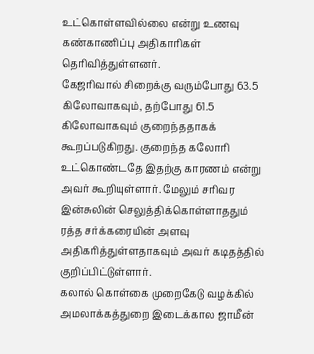உட்கொள்ளவில்லை என்று உணவு கண்காணிப்பு அதிகாரிகள் தெரிவித்துள்ளனர்.
கேஜரிவால் சிறைக்கு வரும்போது 63.5 கிலோவாகவும், தற்போது 61.5 கிலோவாகவும் குறைந்ததாகக் கூறப்படுகிறது. குறைந்த கலோரி உட்கொண்டதே இதற்கு காரணம் என்று அவர் கூறியுள்ளார். மேலும் சரிவர இன்சுலின் செலுத்திக்கொள்ளாததும் ரத்த சர்க்கரையின் அளவு அதிகரித்துள்ளதாகவும் அவர் கடிதத்தில் குறிப்பிட்டுள்ளார்.
கலால் கொள்கை முறைகேடு வழக்கில் அமலாக்கத்துறை இடைக்கால ஜாமீன்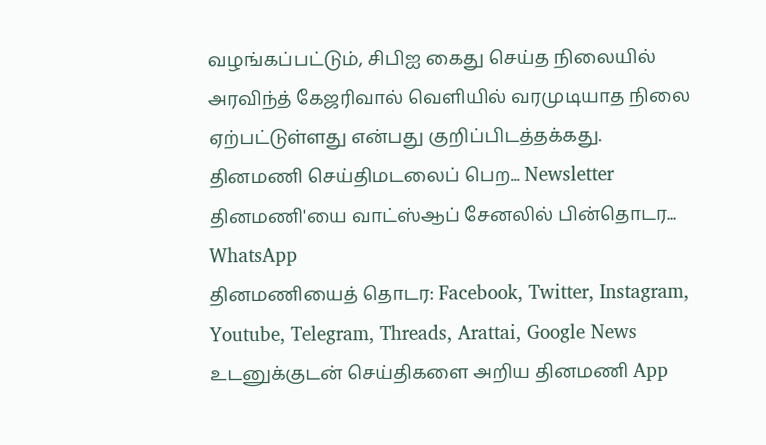வழங்கப்பட்டும், சிபிஐ கைது செய்த நிலையில் அரவிந்த் கேஜரிவால் வெளியில் வரமுடியாத நிலை ஏற்பட்டுள்ளது என்பது குறிப்பிடத்தக்கது.
தினமணி செய்திமடலைப் பெற... Newsletter
தினமணி'யை வாட்ஸ்ஆப் சேனலில் பின்தொடர... WhatsApp
தினமணியைத் தொடர: Facebook, Twitter, Instagram, Youtube, Telegram, Threads, Arattai, Google News
உடனுக்குடன் செய்திகளை அறிய தினமணி App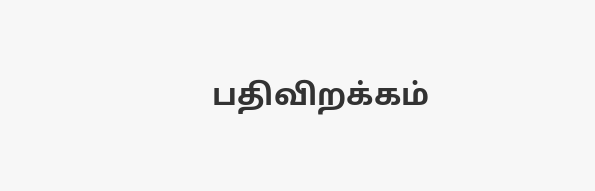பதிவிறக்கம்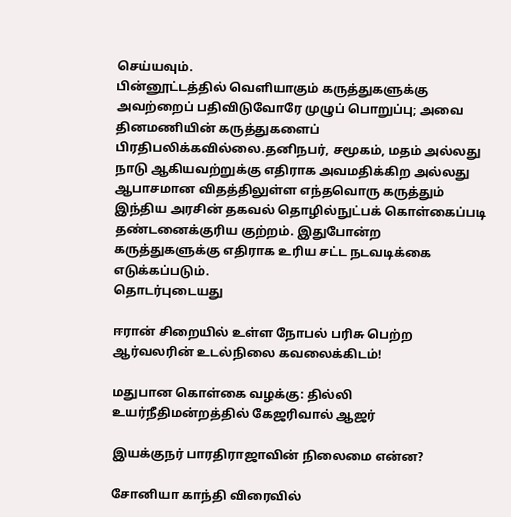செய்யவும்.
பின்னூட்டத்தில் வெளியாகும் கருத்துகளுக்கு அவற்றைப் பதிவிடுவோரே முழுப் பொறுப்பு; அவை தினமணியின் கருத்துகளைப் பிரதிபலிக்கவில்லை.தனிநபர், சமூகம், மதம் அல்லது நாடு ஆகியவற்றுக்கு எதிராக அவமதிக்கிற அல்லது ஆபாசமான விதத்திலுள்ள எந்தவொரு கருத்தும் இந்திய அரசின் தகவல் தொழில்நுட்பக் கொள்கைப்படி தண்டனைக்குரிய குற்றம். இதுபோன்ற கருத்துகளுக்கு எதிராக உரிய சட்ட நடவடிக்கை எடுக்கப்படும்.
தொடர்புடையது

ஈரான் சிறையில் உள்ள நோபல் பரிசு பெற்ற ஆர்வலரின் உடல்நிலை கவலைக்கிடம்!

மதுபான கொள்கை வழக்கு: தில்லி உயர்நீதிமன்றத்தில் கேஜரிவால் ஆஜர்

இயக்குநர் பாரதிராஜாவின் நிலைமை என்ன?

சோனியா காந்தி விரைவில்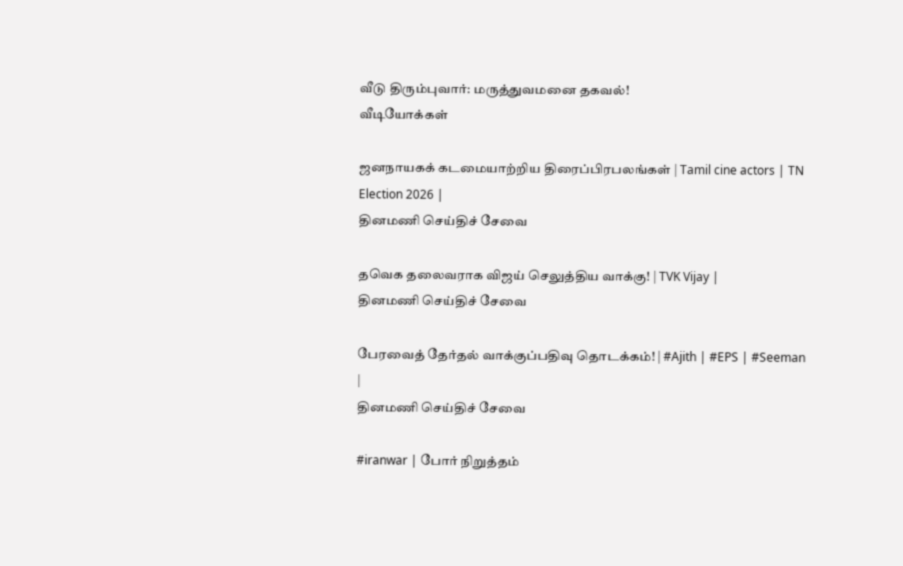வீடு திரும்புவார்: மருத்துவமனை தகவல்!
வீடியோக்கள்

ஜனநாயகக் கடமையாற்றிய திரைப்பிரபலங்கள் | Tamil cine actors | TN Election 2026 |
தினமணி செய்திச் சேவை

தவெக தலைவராக விஜய் செலுத்திய வாக்கு! | TVK Vijay |
தினமணி செய்திச் சேவை

பேரவைத் தேர்தல் வாக்குப்பதிவு தொடக்கம்! | #Ajith | #EPS | #Seeman |
தினமணி செய்திச் சேவை

#iranwar | போர் நிறுத்தம்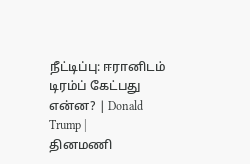நீட்டிப்பு: ஈரானிடம் டிரம்ப் கேட்பது என்ன? | Donald Trump |
தினமணி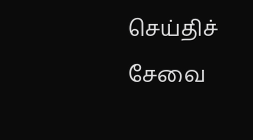செய்திச் சேவை